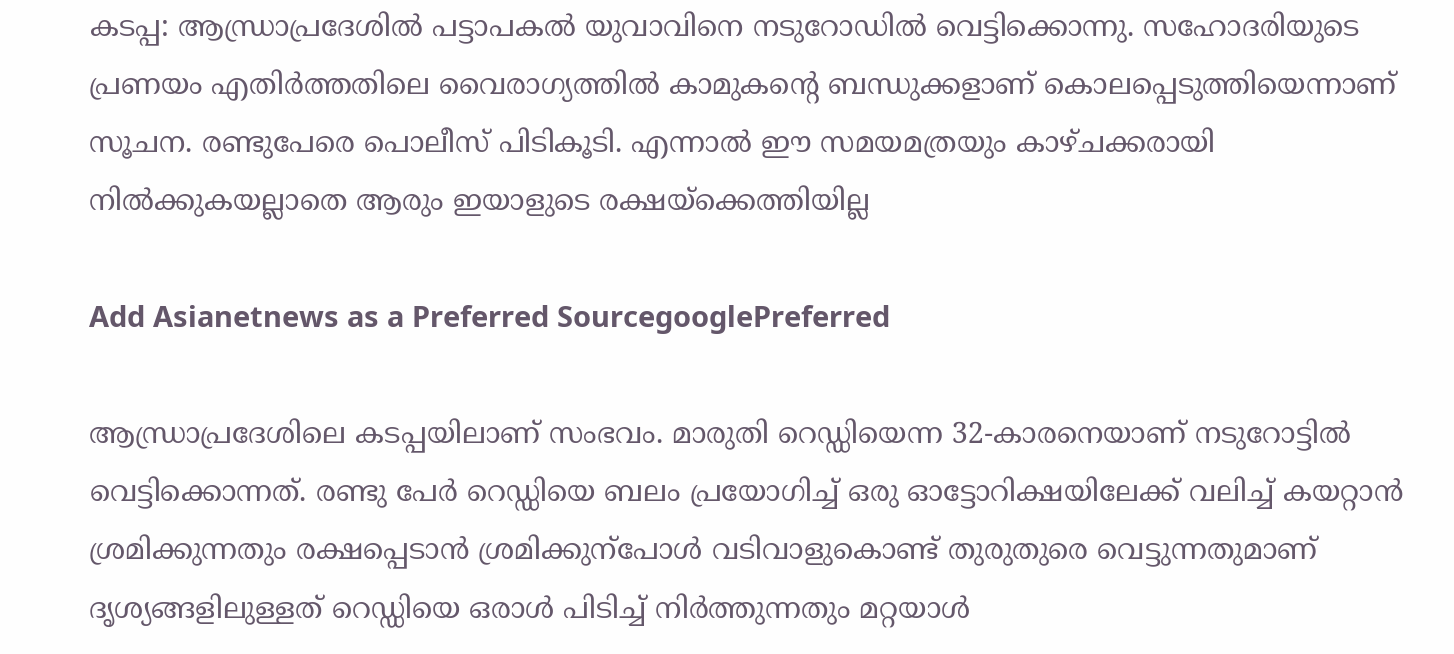കടപ്പ: ആന്ധ്രാപ്രദേശില്‍ പട്ടാപകല്‍ യുവാവിനെ നടുറോഡില്‍ വെട്ടിക്കൊന്നു. സഹോദരിയുടെ പ്രണയം എതിർത്തതിലെ വൈരാഗ്യത്തിൽ കാമുകന്റെ ബന്ധുക്കളാണ് കൊലപ്പെടുത്തിയെന്നാണ് സൂചന. രണ്ടുപേരെ പൊലീസ് പിടികൂടി. എന്നാല്‍ ഈ സമയമത്രയും കാഴ്ചക്കരായി നില്‍ക്കുകയല്ലാതെ ആരും ഇയാളുടെ രക്ഷയ്ക്കെത്തിയില്ല

Add Asianetnews as a Preferred SourcegooglePreferred

ആന്ധ്രാപ്രദേശിലെ കടപ്പയിലാണ് സംഭവം. മാരുതി റെഡ്ഡിയെന്ന 32-കാരനെയാണ് നടുറോട്ടിൽ വെട്ടിക്കൊന്നത്. രണ്ടു പേര്‍ റെഡ്ഡിയെ ബലം പ്രയോഗിച്ച് ഒരു ഓട്ടോറിക്ഷയിലേക്ക് വലിച്ച് കയറ്റാൻ ശ്രമിക്കുന്നതും രക്ഷപ്പെടാന്‍ ശ്രമിക്കുന്പോൾ വടിവാളുകൊണ്ട് തുരുതുരെ വെട്ടുന്നതുമാണ് ദൃശ്യങ്ങളിലുള്ളത് റെഡ്ഡിയെ ഒരാള്‍ പിടിച്ച് നിർത്തുന്നതും മറ്റയാള്‍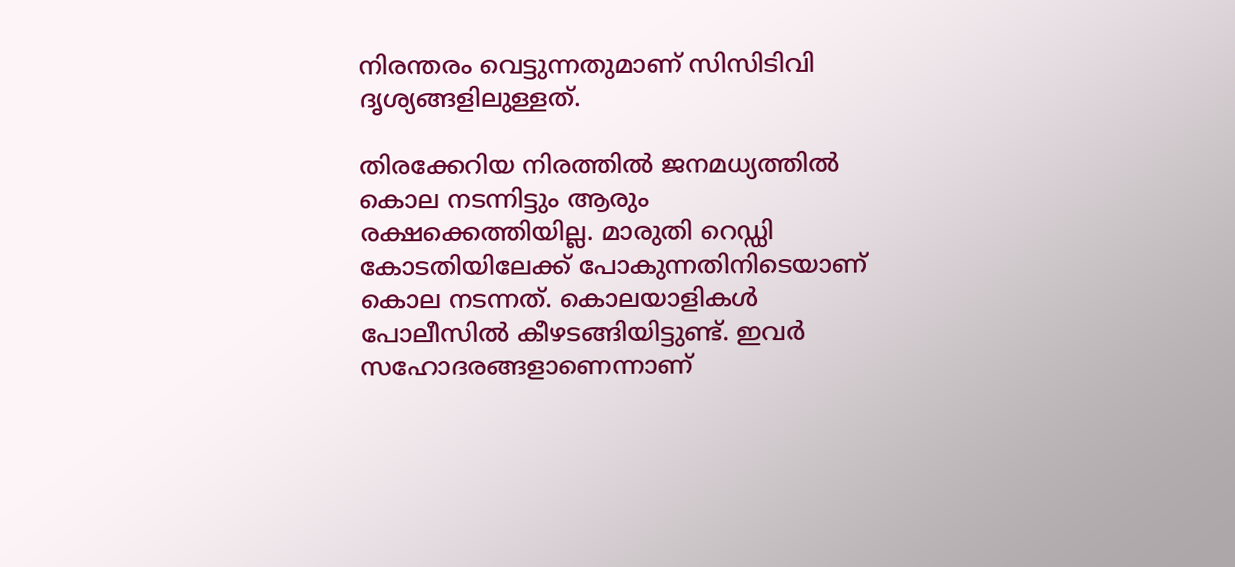നിരന്തരം വെട്ടുന്നതുമാണ് സിസിടിവി ദൃശ്യങ്ങളിലുള്ളത്.

തിരക്കേറിയ നിരത്തിൽ ജനമധ്യത്തില്‍ കൊല നടന്നിട്ടും ആരും രക്ഷക്കെത്തിയില്ല. മാരുതി റെഡ്ഡി കോടതിയിലേക്ക് പോകുന്നതിനിടെയാണ് കൊല നടന്നത്. കൊലയാളികള്‍ പോലീസില്‍ കീഴടങ്ങിയിട്ടുണ്ട്. ഇവര്‍ സഹോദരങ്ങളാണെന്നാണ്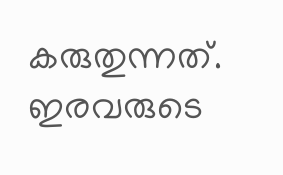കരുതുന്നത്. ഇരവരുടെ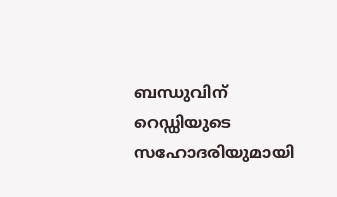ബന്ധുവിന് റെഡ്ഡിയുടെ സഹോദരിയുമായി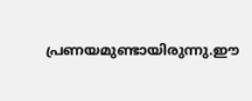പ്രണയമുണ്ടായിരുന്നു.ഈ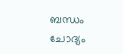ബന്ധം ചോദ്യം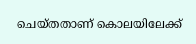ചെയ്തതാണ് കൊലയിലേക്ക്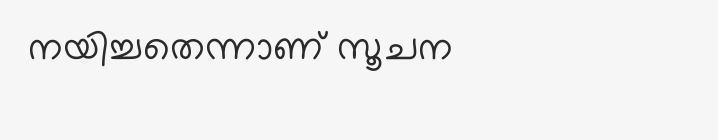നയിച്ചതെന്നാണ് സൂചന